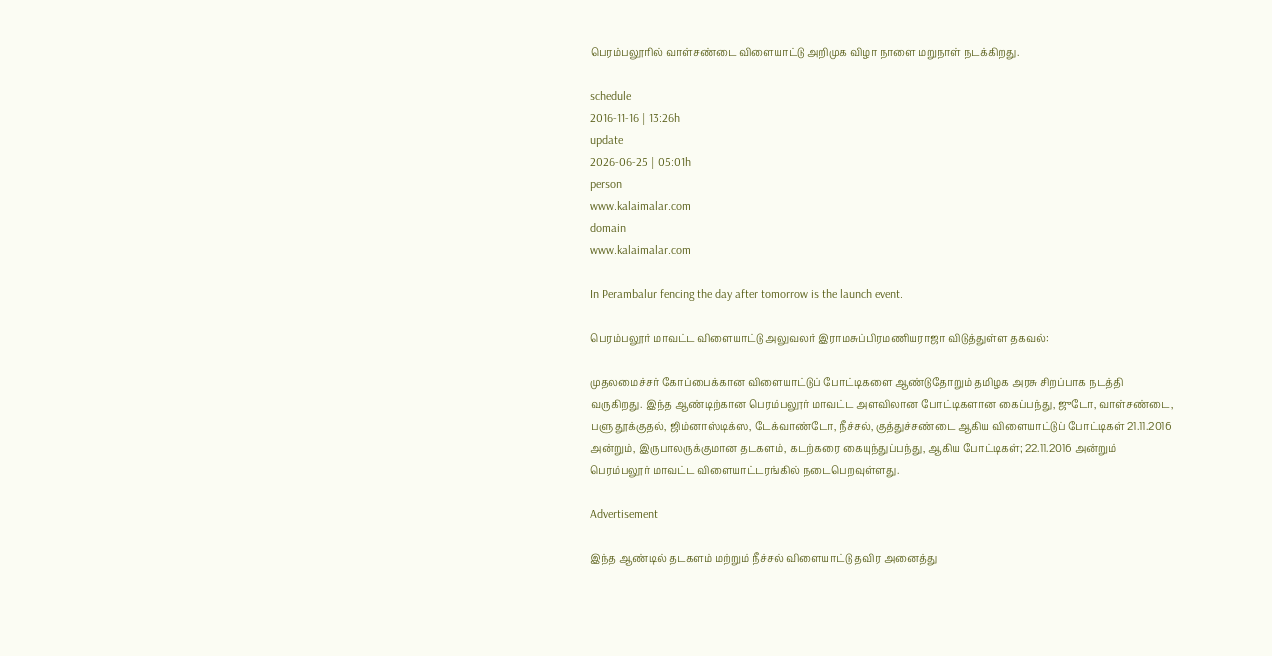பெரம்பலூரில் வாள்சண்டை விளையாட்டு அறிமுக விழா நாளை மறுநாள் நடக்கிறது.

schedule
2016-11-16 | 13:26h
update
2026-06-25 | 05:01h
person
www.kalaimalar.com
domain
www.kalaimalar.com

In Perambalur fencing the day after tomorrow is the launch event.

பெரம்பலூர் மாவட்ட விளையாட்டு அலுவலர் இராமசுப்பிரமணியராஜா விடுத்துள்ள தகவல்:

முதலமைச்சர் கோப்பைக்கான விளையாட்டுப் போட்டிகளை ஆண்டுதோறும் தமிழக அரசு சிறப்பாக நடத்தி வருகிறது. இந்த ஆண்டிற்கான பெரம்பலூர் மாவட்ட அளவிலான போட்டிகளான கைப்பந்து, ஜுடோ, வாள்சண்டை, பளு தூக்குதல், ஜிம்னாஸ்டிக்ஸ, டேக்வாண்டோ, நீச்சல், குத்துச்சண்டை ஆகிய விளையாட்டுப் போட்டிகள் 21.11.2016 அன்றும், இருபாலருக்குமான தடகளம், கடற்கரை கையுந்துப்பந்து, ஆகிய போட்டிகள்; 22.11.2016 அன்றும் பெரம்பலூர் மாவட்ட விளையாட்டரங்கில் நடைபெறவுள்ளது.

Advertisement

இந்த ஆண்டில் தடகளம் மற்றும் நீச்சல் விளையாட்டு தவிர அனைத்து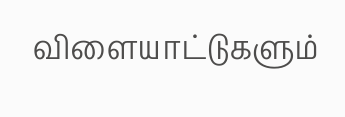விளையாட்டுகளும்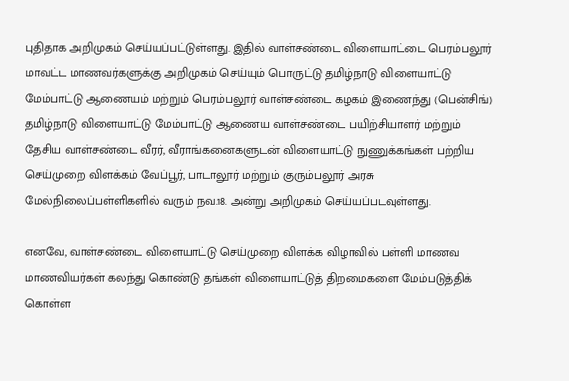புதிதாக அறிமுகம் செய்யப்பட்டுள்ளது. இதில் வாள்சண்டை விளையாட்டை பெரம்பலூர் மாவட்ட மாணவர்களுக்கு அறிமுகம் செய்யும் பொருட்டு தமிழ்நாடு விளையாட்டு மேம்பாட்டு ஆணையம் மற்றும் பெரம்பலூர் வாள்சண்டை கழகம் இணைந்து (பென்சிங்) தமிழ்நாடு விளையாட்டு மேம்பாட்டு ஆணைய வாள்சண்டை பயிற்சியாளர் மற்றும் தேசிய வாள்சண்டை வீரர், வீராங்கனைகளுடன் விளையாட்டு நுணுக்கங்கள் பற்றிய செய்முறை விளக்கம் வேப்பூர், பாடாலூர் மற்றும் குரும்பலூர் அரசு மேல்நிலைப்பள்ளிகளில் வரும் நவ.18. அன்று அறிமுகம் செய்யப்படவுள்ளது.

எனவே, வாள்சண்டை விளையாட்டு செய்முறை விளக்க விழாவில் பள்ளி மாணவ மாணவியர்கள் கலந்து கொண்டு தங்கள் விளையாட்டுத் திறமைகளை மேம்படுத்திக் கொள்ள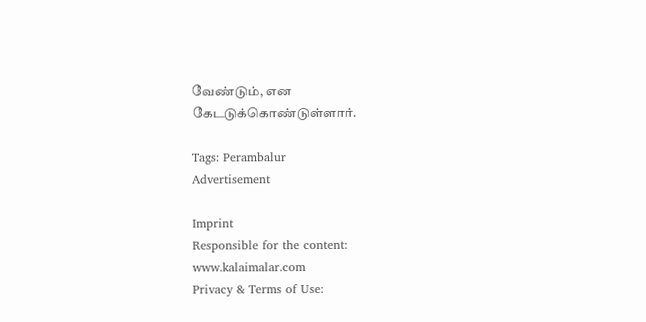வேண்டும், என கேடடுக்கொண்டுள்ளார்.

Tags: Perambalur
Advertisement

Imprint
Responsible for the content:
www.kalaimalar.com
Privacy & Terms of Use: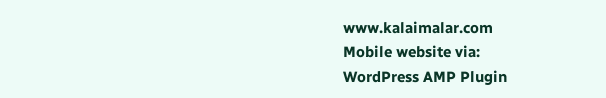www.kalaimalar.com
Mobile website via:
WordPress AMP Plugin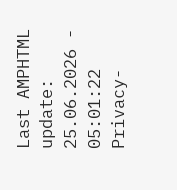Last AMPHTML update:
25.06.2026 - 05:01:22
Privacy-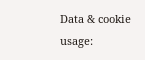Data & cookie usage: